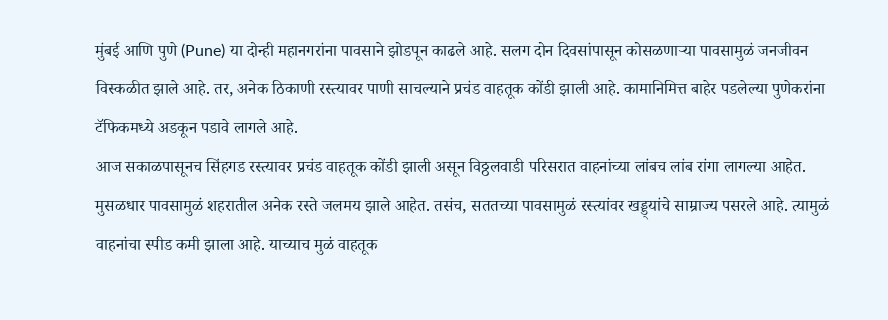मुंबई आणि पुणे (Pune) या दोन्ही महानगरांना पावसाने झोडपून काढले आहे. सलग दोन दिवसांपासून कोसळणाऱ्या पावसामुळं जनजीवन विस्कळीत झाले आहे. तर, अनेक ठिकाणी रस्त्यावर पाणी साचल्याने प्रचंड वाहतूक कोंडी झाली आहे. कामानिमित्त बाहेर पडलेल्या पुणेकरांना टॅफिकमध्ये अडकून पडावे लागले आहे.
आज सकाळपासूनच सिंहगड रस्त्यावर प्रचंड वाहतूक कोंडी झाली असून विठ्ठलवाडी परिसरात वाहनांच्या लांबच लांब रांगा लागल्या आहेत. मुसळधार पावसामुळं शहरातील अनेक रस्ते जलमय झाले आहेत. तसंच, सततच्या पावसामुळं रस्त्यांवर खड्ड्यांचे साम्राज्य पसरले आहे. त्यामुळं वाहनांचा स्पीड कमी झाला आहे. याच्याच मुळं वाहतूक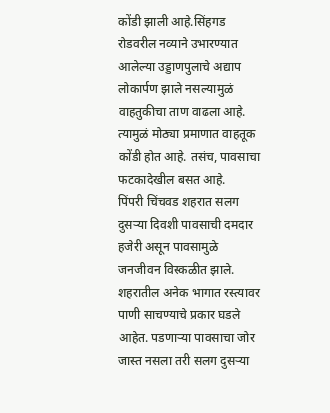कोंडी झाली आहे.सिंहगड रोडवरील नव्याने उभारण्यात आलेल्या उड्डाणपुलाचे अद्याप लोकार्पण झाले नसल्यामुळं वाहतुकीचा ताण वाढला आहे. त्यामुळं मोठ्या प्रमाणात वाहतूक कोंडी होत आहे. तसंच, पावसाचा फटकादेखील बसत आहे.
पिंपरी चिंचवड शहरात सलग दुसऱ्या दिवशी पावसाची दमदार हजेरी असून पावसामुळे जनजीवन विस्कळीत झाले. शहरातील अनेक भागात रस्त्यावर पाणी साचण्याचे प्रकार घडले आहेत. पडणाऱ्या पावसाचा जोर जास्त नसला तरी सलग दुसऱ्या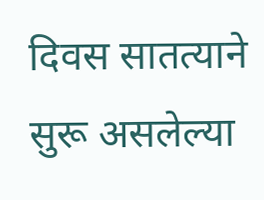दिवस सातत्याने सुरू असलेल्या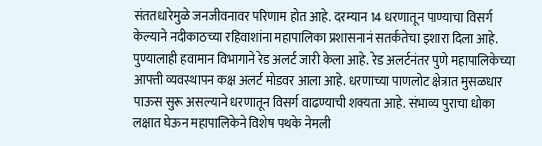संततधारेमुळे जनजीवनावर परिणाम होत आहे. दरम्यान 14 धरणातून पाण्याचा विसर्ग केल्याने नदीकाठच्या रहिवाशांना महापालिका प्रशासनानं सतर्कतेचा इशारा दिला आहे.
पुण्यालाही हवामान विभागाने रेड अलर्ट जारी केला आहे. रेड अलर्टनंतर पुणे महापालिकेच्या आपत्ती व्यवस्थापन कक्ष अलर्ट मोडवर आला आहे. धरणाच्या पाणलोट क्षेत्रात मुसळधार पाऊस सुरू असल्याने धरणातून विसर्ग वाढण्याची शक्यता आहे. संभाव्य पुराचा धोका लक्षात घेऊन महापालिकेने विशेष पथके नेमली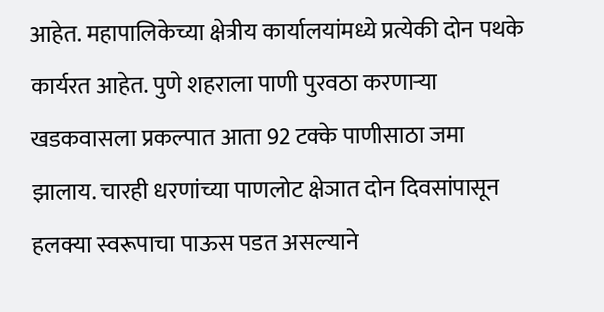आहेत. महापालिकेच्या क्षेत्रीय कार्यालयांमध्ये प्रत्येकी दोन पथके कार्यरत आहेत. पुणे शहराला पाणी पुरवठा करणाऱ्या खडकवासला प्रकल्पात आता 92 टक्के पाणीसाठा जमा झालाय. चारही धरणांच्या पाणलोट क्षेञात दोन दिवसांपासून हलक्या स्वरूपाचा पाऊस पडत असल्याने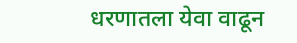धरणातला येवा वाढून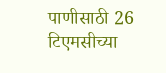पाणीसाठी 26 टिएमसीच्या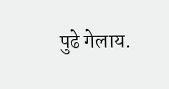पुढे गेलाय.